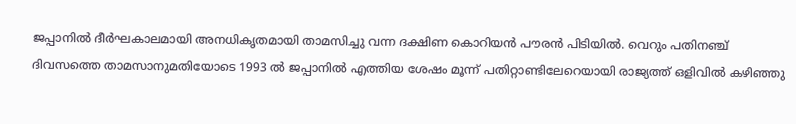ജപ്പാനിൽ ദീർഘകാലമായി അനധികൃതമായി താമസിച്ചു വന്ന ദക്ഷിണ കൊറിയൻ പൗരൻ പിടിയിൽ. വെറും പതിനഞ്ച് ദിവസത്തെ താമസാനുമതിയോടെ 1993 ൽ ജപ്പാനിൽ എത്തിയ ശേഷം മൂന്ന് പതിറ്റാണ്ടിലേറെയായി രാജ്യത്ത് ഒളിവിൽ കഴിഞ്ഞു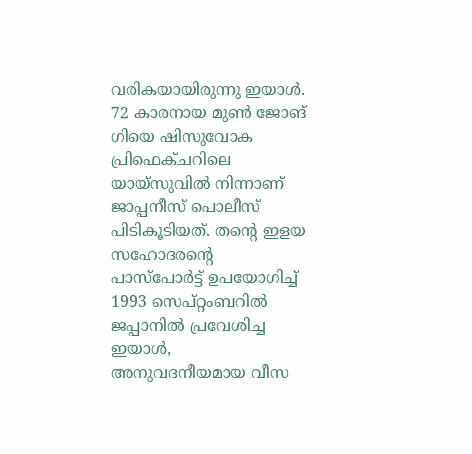വരികയായിരുന്നു ഇയാൾ.
72 കാരനായ മുൺ ജോങ് ഗിയെ ഷിസുവോക പ്രിഫെക്ചറിലെ യായ്സുവിൽ നിന്നാണ് ജാപ്പനീസ് പൊലീസ് പിടികൂടിയത്. തന്റെ ഇളയ സഹോദരന്റെ പാസ്പോർട്ട് ഉപയോഗിച്ച് 1993 സെപ്റ്റംബറിൽ ജപ്പാനിൽ പ്രവേശിച്ച ഇയാൾ, അനുവദനീയമായ വീസ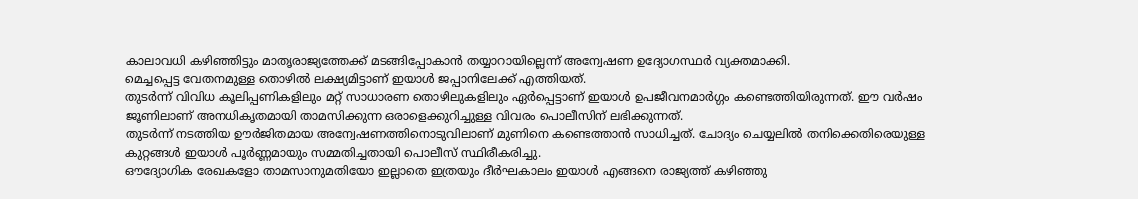കാലാവധി കഴിഞ്ഞിട്ടും മാതൃരാജ്യത്തേക്ക് മടങ്ങിപ്പോകാൻ തയ്യാറായില്ലെന്ന് അന്വേഷണ ഉദ്യോഗസ്ഥർ വ്യക്തമാക്കി.
മെച്ചപ്പെട്ട വേതനമുള്ള തൊഴിൽ ലക്ഷ്യമിട്ടാണ് ഇയാൾ ജപ്പാനിലേക്ക് എത്തിയത്.
തുടർന്ന് വിവിധ കൂലിപ്പണികളിലും മറ്റ് സാധാരണ തൊഴിലുകളിലും ഏർപ്പെട്ടാണ് ഇയാൾ ഉപജീവനമാർഗ്ഗം കണ്ടെത്തിയിരുന്നത്. ഈ വർഷം ജൂണിലാണ് അനധികൃതമായി താമസിക്കുന്ന ഒരാളെക്കുറിച്ചുള്ള വിവരം പൊലീസിന് ലഭിക്കുന്നത്.
തുടർന്ന് നടത്തിയ ഊർജിതമായ അന്വേഷണത്തിനൊടുവിലാണ് മുണിനെ കണ്ടെത്താൻ സാധിച്ചത്. ചോദ്യം ചെയ്യലിൽ തനിക്കെതിരെയുള്ള കുറ്റങ്ങൾ ഇയാൾ പൂർണ്ണമായും സമ്മതിച്ചതായി പൊലീസ് സ്ഥിരീകരിച്ചു.
ഔദ്യോഗിക രേഖകളോ താമസാനുമതിയോ ഇല്ലാതെ ഇത്രയും ദീർഘകാലം ഇയാൾ എങ്ങനെ രാജ്യത്ത് കഴിഞ്ഞു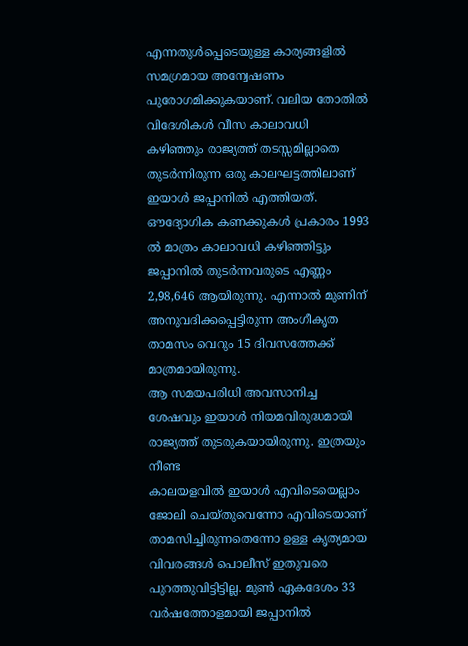എന്നതുൾപ്പെടെയുള്ള കാര്യങ്ങളിൽ സമഗ്രമായ അന്വേഷണം പുരോഗമിക്കുകയാണ്. വലിയ തോതിൽ വിദേശികൾ വീസ കാലാവധി കഴിഞ്ഞും രാജ്യത്ത് തടസ്സമില്ലാതെ തുടർന്നിരുന്ന ഒരു കാലഘട്ടത്തിലാണ് ഇയാൾ ജപ്പാനിൽ എത്തിയത്.
ഔദ്യോഗിക കണക്കുകൾ പ്രകാരം 1993 ൽ മാത്രം കാലാവധി കഴിഞ്ഞിട്ടും ജപ്പാനിൽ തുടർന്നവരുടെ എണ്ണം 2,98,646 ആയിരുന്നു. എന്നാൽ മുണിന് അനുവദിക്കപ്പെട്ടിരുന്ന അംഗീകൃത താമസം വെറും 15 ദിവസത്തേക്ക് മാത്രമായിരുന്നു.
ആ സമയപരിധി അവസാനിച്ച ശേഷവും ഇയാൾ നിയമവിരുദ്ധമായി രാജ്യത്ത് തുടരുകയായിരുന്നു. ഇത്രയും നീണ്ട
കാലയളവിൽ ഇയാൾ എവിടെയെല്ലാം ജോലി ചെയ്തുവെന്നോ എവിടെയാണ് താമസിച്ചിരുന്നതെന്നോ ഉള്ള കൃത്യമായ വിവരങ്ങൾ പൊലീസ് ഇതുവരെ പുറത്തുവിട്ടിട്ടില്ല. മുൺ ഏകദേശം 33 വർഷത്തോളമായി ജപ്പാനിൽ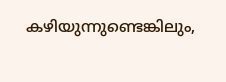കഴിയുന്നുണ്ടെങ്കിലും,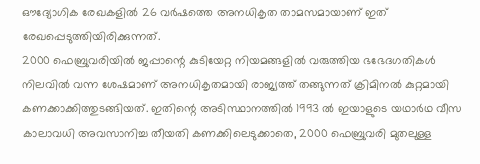ഔദ്യോഗിക രേഖകളിൽ 26 വർഷത്തെ അനധികൃത താമസമായാണ് ഇത് രേഖപ്പെടുത്തിയിരിക്കുന്നത്.
2000 ഫെബ്രുവരിയിൽ ജപ്പാന്റെ കുടിയേറ്റ നിയമങ്ങളിൽ വരുത്തിയ ഭഭേദഗതികൾ നിലവിൽ വന്ന ശേഷമാണ് അനധികൃതമായി രാജ്യത്ത് തങ്ങുന്നത് ക്രിമിനൽ കുറ്റമായി കണക്കാക്കിത്തുടങ്ങിയത്. ഇതിന്റെ അടിസ്ഥാനത്തിൽ 1993 ൽ ഇയാളുടെ യഥാർഥ വീസ കാലാവധി അവസാനിച്ച തീയതി കണക്കിലെടുക്കാതെ, 2000 ഫെബ്രുവരി മുതലുള്ള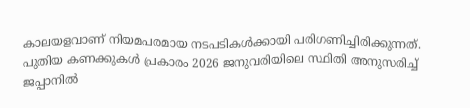കാലയളവാണ് നിയമപരമായ നടപടികൾക്കായി പരിഗണിച്ചിരിക്കുന്നത്.
പുതിയ കണക്കുകൾ പ്രകാരം 2026 ജനുവരിയിലെ സ്ഥിതി അനുസരിച്ച് ജപ്പാനിൽ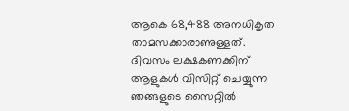ആകെ 68,488 അനധികൃത താമസക്കാരാണുള്ളത്.
ദിവസം ലക്ഷകണക്കിന് ആളുകൾ വിസിറ്റ് ചെയ്യുന്ന ഞങ്ങളുടെ സൈറ്റിൽ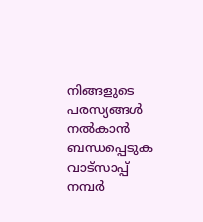നിങ്ങളുടെ പരസ്യങ്ങൾ നൽകാൻ ബന്ധപ്പെടുക വാട്സാപ്പ് നമ്പർ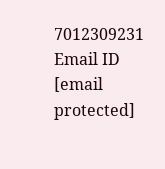7012309231 Email ID [email protected]